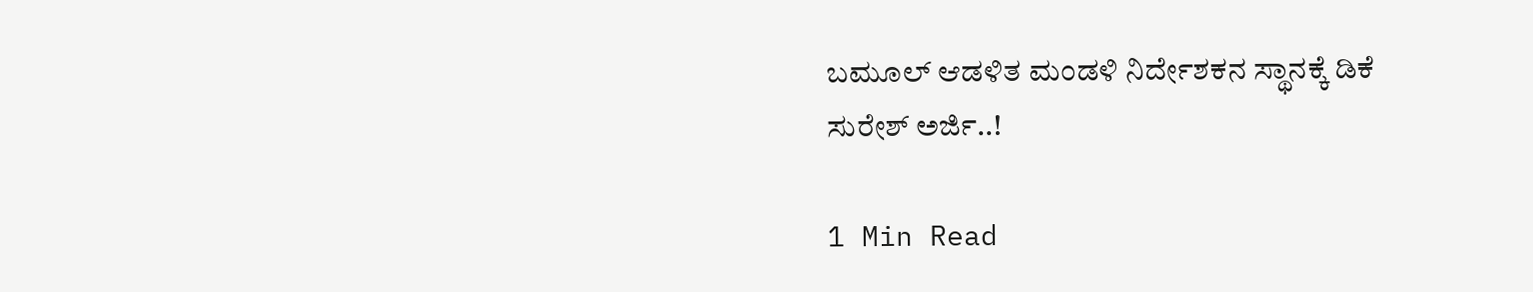ಬಮೂಲ್ ಆಡಳಿತ ಮಂಡಳಿ ನಿರ್ದೇಶಕನ ಸ್ಥಾನಕ್ಕೆ ಡಿಕೆ ಸುರೇಶ್ ಅರ್ಜಿ..!

1 Min Read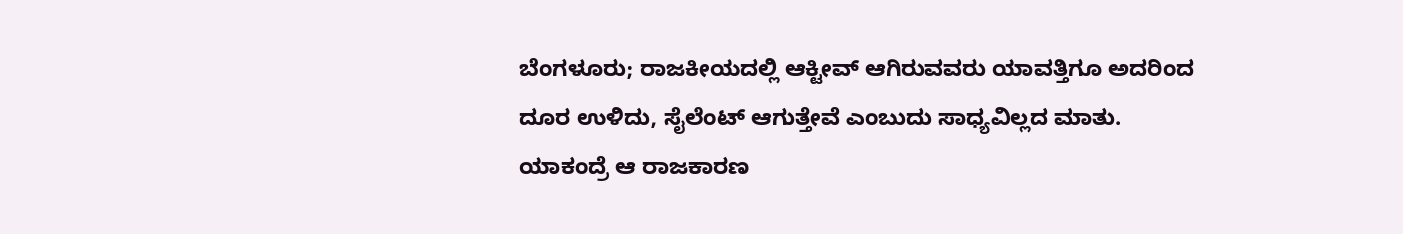ಬೆಂಗಳೂರು; ರಾಜಕೀಯದಲ್ಲಿ ಆಕ್ಟೀವ್ ಆಗಿರುವವರು ಯಾವತ್ತಿಗೂ ಅದರಿಂದ ದೂರ ಉಳಿದು, ಸೈಲೆಂಟ್ ಆಗುತ್ತೇವೆ ಎಂಬುದು ಸಾಧ್ಯವಿಲ್ಲದ ಮಾತು. ಯಾಕಂದ್ರೆ ಆ ರಾಜಕಾರಣ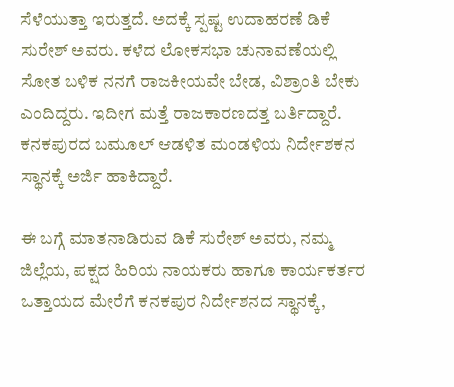ಸೆಳೆಯುತ್ತಾ ಇರುತ್ತದೆ. ಅದಕ್ಕೆ ಸ್ಪಷ್ಟ ಉದಾಹರಣೆ ಡಿಕೆ ಸುರೇಶ್ ಅವರು. ಕಳೆದ ಲೋಕಸಭಾ ಚುನಾವಣೆಯಲ್ಲಿ ಸೋತ ಬಳಿಕ ನನಗೆ ರಾಜಕೀಯವೇ ಬೇಡ, ವಿಶ್ರಾಂತಿ ಬೇಕು ಎಂದಿದ್ದರು. ಇದೀಗ ಮತ್ತೆ ರಾಜಕಾರಣದತ್ತ ಬರ್ತಿದ್ದಾರೆ. ಕನಕಪುರದ ಬಮೂಲ್ ಆಡಳಿತ ಮಂಡಳಿಯ ನಿರ್ದೇಶಕನ ಸ್ಥಾನಕ್ಕೆ ಅರ್ಜಿ ಹಾಕಿದ್ದಾರೆ.

ಈ ಬಗ್ಗೆ ಮಾತನಾಡಿರುವ ಡಿಕೆ ಸುರೇಶ್ ಅವರು, ನಮ್ಮ ಜಿಲ್ಲೆಯ, ಪಕ್ಷದ ಹಿರಿಯ ನಾಯಕರು ಹಾಗೂ ಕಾರ್ಯಕರ್ತರ ಒತ್ತಾಯದ ಮೇರೆಗೆ ಕನಕಪುರ ನಿರ್ದೇಶನದ ಸ್ಥಾನಕ್ಕೆ,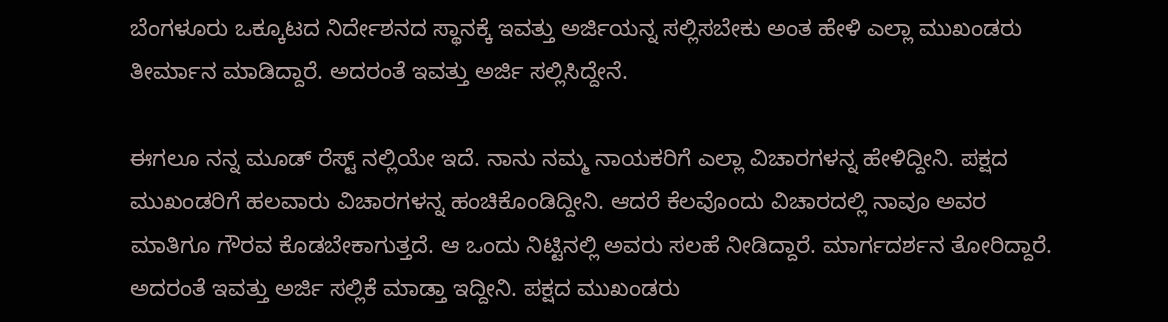ಬೆಂಗಳೂರು ಒಕ್ಕೂಟದ ನಿರ್ದೇಶನದ ಸ್ಥಾನಕ್ಕೆ ಇವತ್ತು ಅರ್ಜಿಯನ್ನ ಸಲ್ಲಿಸಬೇಕು ಅಂತ ಹೇಳಿ ಎಲ್ಲಾ ಮುಖಂಡರು ತೀರ್ಮಾನ ಮಾಡಿದ್ದಾರೆ. ಅದರಂತೆ ಇವತ್ತು ಅರ್ಜಿ ಸಲ್ಲಿಸಿದ್ದೇನೆ.

ಈಗಲೂ ನನ್ನ ಮೂಡ್ ರೆಸ್ಟ್ ನಲ್ಲಿಯೇ ಇದೆ. ನಾನು ನಮ್ಮ ನಾಯಕರಿಗೆ ಎಲ್ಲಾ ವಿಚಾರಗಳನ್ನ ಹೇಳಿದ್ದೀನಿ. ಪಕ್ಷದ‌ ಮುಖಂಡರಿಗೆ ಹಲವಾರು ವಿಚಾರಗಳನ್ನ ಹಂಚಿಕೊಂಡಿದ್ದೀನಿ. ಆದರೆ ಕೆಲವೊಂದು ವಿಚಾರದಲ್ಲಿ ನಾವೂ ಅವರ ಮಾತಿಗೂ ಗೌರವ ಕೊಡಬೇಕಾಗುತ್ತದೆ. ಆ ಒಂದು ನಿಟ್ಟಿನಲ್ಲಿ ಅವರು ಸಲಹೆ ನೀಡಿದ್ದಾರೆ. ಮಾರ್ಗದರ್ಶನ ತೋರಿದ್ದಾರೆ. ಅದರಂತೆ ಇವತ್ತು ಅರ್ಜಿ ಸಲ್ಲಿಕೆ ಮಾಡ್ತಾ ಇದ್ದೀನಿ. ಪಕ್ಷದ ಮುಖಂಡರು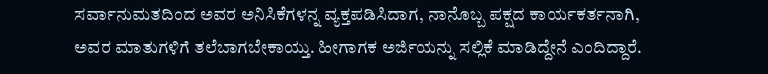ಸರ್ವಾನುಮತದಿಂದ ಅವರ ಅನಿಸಿಕೆಗಳನ್ನ ವ್ಯಕ್ತಪಡಿಸಿದಾಗ, ನಾನೊಬ್ಬ ಪಕ್ಷದ ಕಾರ್ಯಕರ್ತನಾಗಿ, ಅವರ ಮಾತುಗಳಿಗೆ ತಲೆಬಾಗಬೇಕಾಯ್ತು. ಹೀಗಾಗಕ ಅರ್ಜಿಯನ್ನು ಸಲ್ಲಿಕೆ ಮಾಡಿದ್ದೇನೆ ಎಂದಿದ್ದಾರೆ.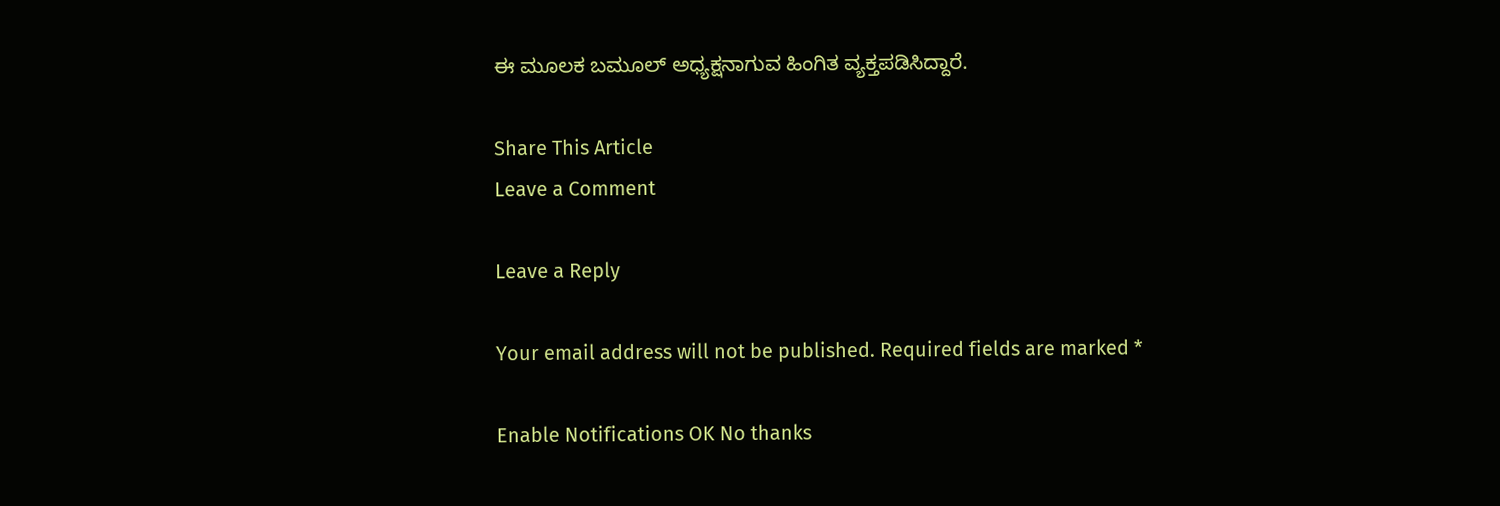ಈ ಮೂಲಕ ಬಮೂಲ್ ಅಧ್ಯಕ್ಷನಾಗುವ ಹಿಂಗಿತ ವ್ಯಕ್ತಪಡಿಸಿದ್ದಾರೆ.

Share This Article
Leave a Comment

Leave a Reply

Your email address will not be published. Required fields are marked *

Enable Notifications OK No thanks